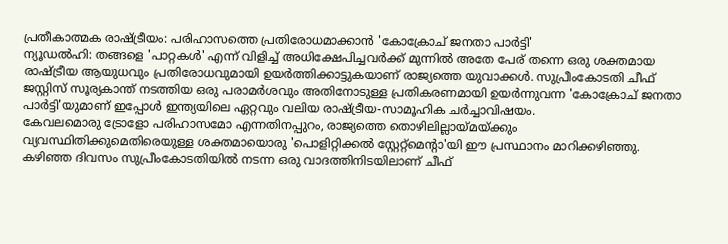പ്രതീകാത്മക രാഷ്ട്രീയം: പരിഹാസത്തെ പ്രതിരോധമാക്കാൻ 'കോക്രോച് ജനതാ പാർട്ടി'
ന്യൂഡൽഹി: തങ്ങളെ 'പാറ്റകൾ' എന്ന് വിളിച്ച് അധിക്ഷേപിച്ചവർക്ക് മുന്നിൽ അതേ പേര് തന്നെ ഒരു ശക്തമായ രാഷ്ട്രീയ ആയുധവും പ്രതിരോധവുമായി ഉയർത്തിക്കാട്ടുകയാണ് രാജ്യത്തെ യുവാക്കൾ. സുപ്രീംകോടതി ചീഫ് ജസ്റ്റിസ് സൂര്യകാന്ത് നടത്തിയ ഒരു പരാമർശവും അതിനോടുള്ള പ്രതികരണമായി ഉയർന്നുവന്ന 'കോക്രോച് ജനതാ പാർട്ടി'യുമാണ് ഇപ്പോൾ ഇന്ത്യയിലെ ഏറ്റവും വലിയ രാഷ്ട്രീയ-സാമൂഹിക ചർച്ചാവിഷയം.
കേവലമൊരു ട്രോളോ പരിഹാസമോ എന്നതിനപ്പുറം, രാജ്യത്തെ തൊഴിലില്ലായ്മയ്ക്കും വ്യവസ്ഥിതിക്കുമെതിരെയുള്ള ശക്തമായൊരു 'പൊളിറ്റിക്കൽ സ്റ്റേറ്റ്മെന്റാ'യി ഈ പ്രസ്ഥാനം മാറിക്കഴിഞ്ഞു. കഴിഞ്ഞ ദിവസം സുപ്രീംകോടതിയിൽ നടന്ന ഒരു വാദത്തിനിടയിലാണ് ചീഫ്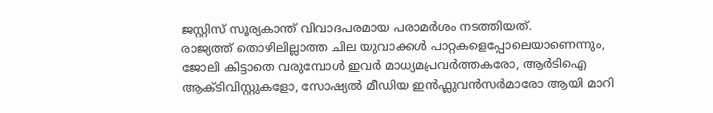ജസ്റ്റിസ് സൂര്യകാന്ത് വിവാദപരമായ പരാമർശം നടത്തിയത്.
രാജ്യത്ത് തൊഴിലില്ലാത്ത ചില യുവാക്കൾ പാറ്റകളെപ്പോലെയാണെന്നും, ജോലി കിട്ടാതെ വരുമ്പോൾ ഇവർ മാധ്യമപ്രവർത്തകരോ, ആർടിഐ ആക്ടിവിസ്റ്റുകളോ, സോഷ്യൽ മീഡിയ ഇൻഫ്ലുവൻസർമാരോ ആയി മാറി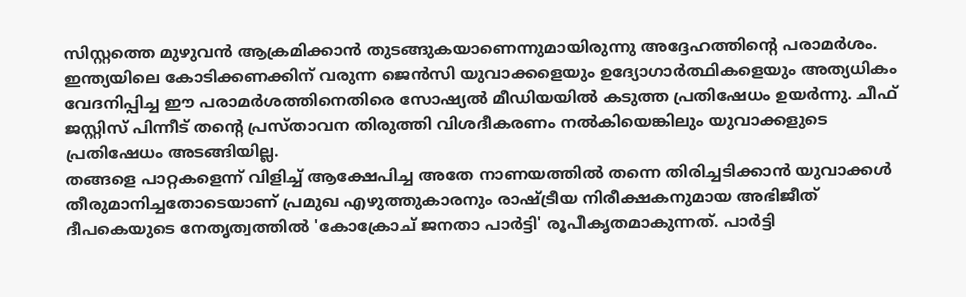സിസ്റ്റത്തെ മുഴുവൻ ആക്രമിക്കാൻ തുടങ്ങുകയാണെന്നുമായിരുന്നു അദ്ദേഹത്തിന്റെ പരാമർശം.
ഇന്ത്യയിലെ കോടിക്കണക്കിന് വരുന്ന ജെൻസി യുവാക്കളെയും ഉദ്യോഗാർത്ഥികളെയും അത്യധികം വേദനിപ്പിച്ച ഈ പരാമർശത്തിനെതിരെ സോഷ്യൽ മീഡിയയിൽ കടുത്ത പ്രതിഷേധം ഉയർന്നു. ചീഫ് ജസ്റ്റിസ് പിന്നീട് തന്റെ പ്രസ്താവന തിരുത്തി വിശദീകരണം നൽകിയെങ്കിലും യുവാക്കളുടെ പ്രതിഷേധം അടങ്ങിയില്ല.
തങ്ങളെ പാറ്റകളെന്ന് വിളിച്ച് ആക്ഷേപിച്ച അതേ നാണയത്തിൽ തന്നെ തിരിച്ചടിക്കാൻ യുവാക്കൾ തീരുമാനിച്ചതോടെയാണ് പ്രമുഖ എഴുത്തുകാരനും രാഷ്ട്രീയ നിരീക്ഷകനുമായ അഭിജീത് ദീപകെയുടെ നേതൃത്വത്തിൽ 'കോക്രോച് ജനതാ പാർട്ടി' രൂപീകൃതമാകുന്നത്. പാർട്ടി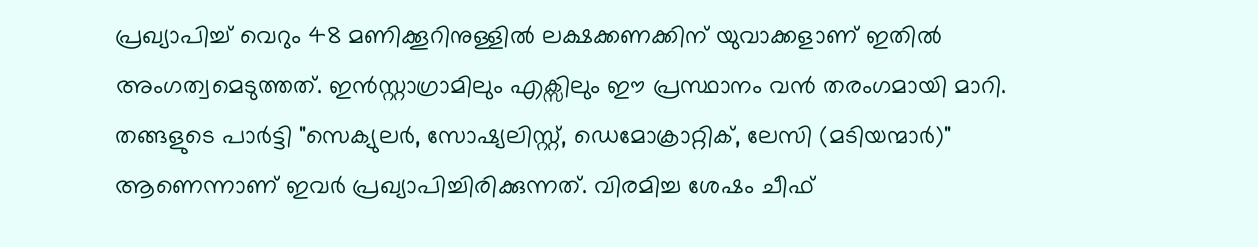പ്രഖ്യാപിച്ച് വെറും 48 മണിക്കൂറിനുള്ളിൽ ലക്ഷക്കണക്കിന് യുവാക്കളാണ് ഇതിൽ അംഗത്വമെടുത്തത്. ഇൻസ്റ്റാഗ്രാമിലും എക്സിലും ഈ പ്രസ്ഥാനം വൻ തരംഗമായി മാറി.
തങ്ങളുടെ പാർട്ടി "സെക്യുലർ, സോഷ്യലിസ്റ്റ്, ഡെമോക്രാറ്റിക്, ലേസി (മടിയന്മാർ)" ആണെന്നാണ് ഇവർ പ്രഖ്യാപിച്ചിരിക്കുന്നത്. വിരമിച്ച ശേഷം ചീഫ്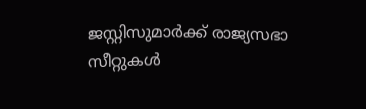ജസ്റ്റിസുമാർക്ക് രാജ്യസഭാ സീറ്റുകൾ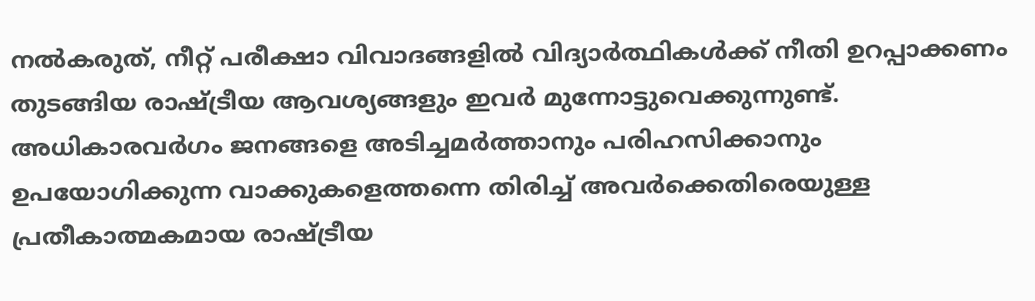നൽകരുത്, നീറ്റ് പരീക്ഷാ വിവാദങ്ങളിൽ വിദ്യാർത്ഥികൾക്ക് നീതി ഉറപ്പാക്കണം തുടങ്ങിയ രാഷ്ട്രീയ ആവശ്യങ്ങളും ഇവർ മുന്നോട്ടുവെക്കുന്നുണ്ട്.
അധികാരവർഗം ജനങ്ങളെ അടിച്ചമർത്താനും പരിഹസിക്കാനും ഉപയോഗിക്കുന്ന വാക്കുകളെത്തന്നെ തിരിച്ച് അവർക്കെതിരെയുള്ള പ്രതീകാത്മകമായ രാഷ്ട്രീയ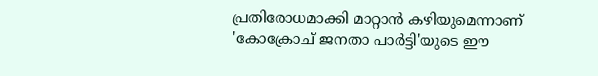പ്രതിരോധമാക്കി മാറ്റാൻ കഴിയുമെന്നാണ് 'കോക്രോച് ജനതാ പാർട്ടി'യുടെ ഈ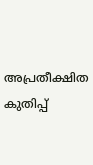അപ്രതീക്ഷിത കുതിപ്പ്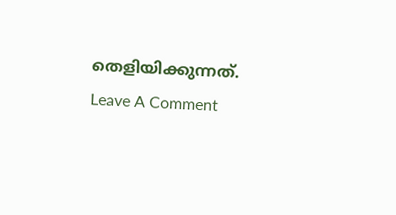തെളിയിക്കുന്നത്.
Leave A Comment